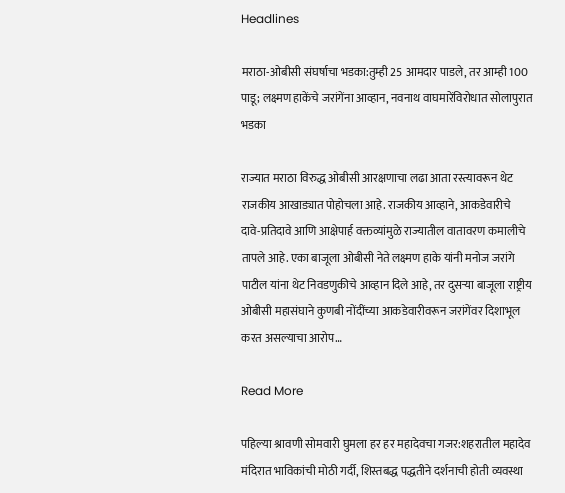Headlines

मराठा-ओबीसी संघर्षाचा भडका:तुम्ही 25 आमदार पाडले, तर आम्ही 100 पाडू; लक्ष्मण हाकेंचे जरांगेंना आव्हान, नवनाथ वाघमारेंविरोधात सोलापुरात भडका

राज्यात मराठा विरुद्ध ओबीसी आरक्षणाचा लढा आता रस्त्यावरून थेट राजकीय आखाड्यात पोहोचला आहे. राजकीय आव्हाने, आकडेवारीचे दावे-प्रतिदावे आणि आक्षेपार्ह वक्तव्यांमुळे राज्यातील वातावरण कमालीचे तापले आहे. एका बाजूला ओबीसी नेते लक्ष्मण हाके यांनी मनोज जरांगे पाटील यांना थेट निवडणुकीचे आव्हान दिले आहे, तर दुसऱ्या बाजूला राष्ट्रीय ओबीसी महासंघाने कुणबी नोंदींच्या आकडेवारीवरून जरांगेंवर दिशाभूल करत असल्याचा आरोप…

Read More

पहिल्या श्रावणी सोमवारी घुमला हर हर महादेवचा गजर:शहरातील महादेव मंदिरात भाविकांची मोठी गर्दी, शिस्तबद्ध पद्धतीने दर्शनाची होती व्यवस्था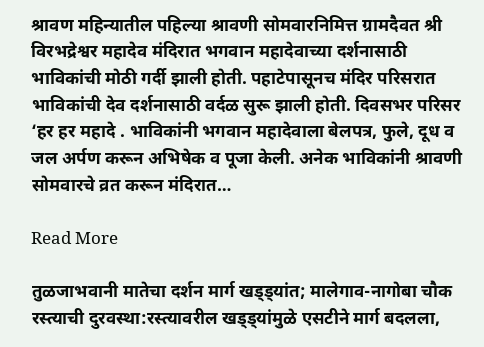श्रावण महिन्यातील पहिल्या श्रावणी सोमवारनिमित्त ग्रामदैवत श्री विरभद्रेश्वर महादेव मंदिरात भगवान महादेवाच्या दर्शनासाठी भाविकांची मोठी गर्दी झाली होती. पहाटेपासूनच मंदिर परिसरात भाविकांची देव दर्शनासाठी वर्दळ सुरू झाली होती. दिवसभर परिसर ‘हर हर महादे . भाविकांनी भगवान महादेवाला बेलपत्र, फुले, दूध व जल अर्पण करून अभिषेक व पूजा केली. अनेक भाविकांनी श्रावणी सोमवारचे व्रत करून मंदिरात…

Read More

तुळजाभवानी मातेचा दर्शन मार्ग खड्ड्यांत; मालेगाव-नागोबा चौक रस्त्याची दुरवस्था:रस्त्यावरील खड्ड्यांमुळे एसटीने मार्ग बदलला,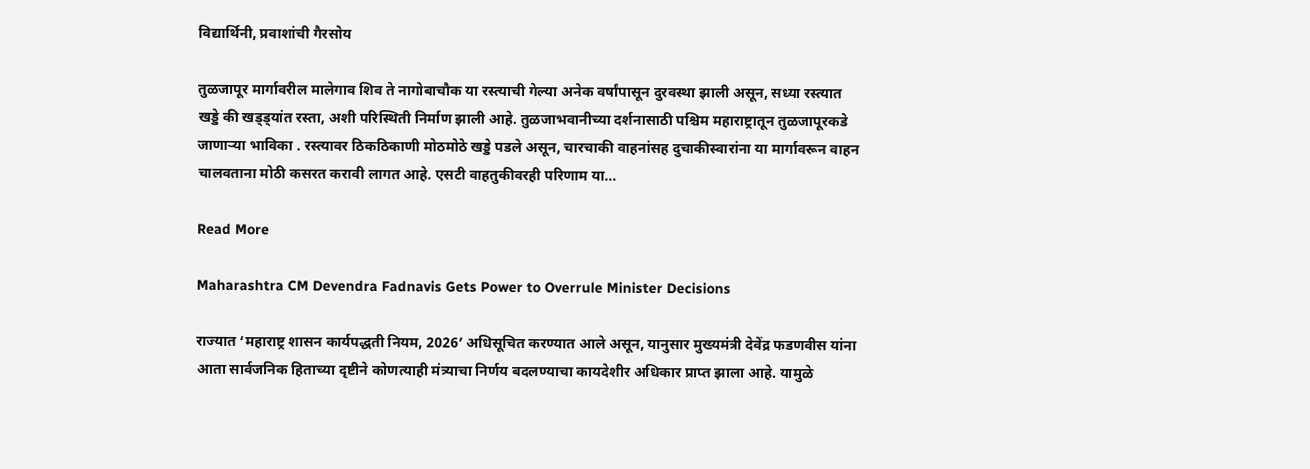विद्यार्थिनी, प्रवाशांची गैरसोय

तुळजापूर मार्गावरील मालेगाव शिव ते नागोबाचौक या रस्त्याची गेल्या अनेक वर्षांपासून दुरवस्था झाली असून, सध्या रस्त्यात खड्डे की खड्ड्यांत रस्ता, अशी परिस्थिती निर्माण झाली आहे. तुळजाभवानीच्या दर्शनासाठी पश्चिम महाराष्ट्रातून तुळजापूरकडे जाणाऱ्या भाविका . रस्त्यावर ठिकठिकाणी मोठमोठे खड्डे पडले असून, चारचाकी वाहनांसह दुचाकीस्वारांना या मार्गावरून वाहन चालवताना मोठी कसरत करावी लागत आहे. एसटी वाहतुकीवरही परिणाम या…

Read More

Maharashtra CM Devendra Fadnavis Gets Power to Overrule Minister Decisions

राज्यात ‘महाराष्ट्र शासन कार्यपद्धती नियम, 2026’ अधिसूचित करण्यात आले असून, यानुसार मुख्यमंत्री देवेंद्र फडणवीस यांना आता सार्वजनिक हिताच्या दृष्टीने कोणत्याही मंत्र्याचा निर्णय बदलण्याचा कायदेशीर अधिकार प्राप्त झाला आहे. यामुळे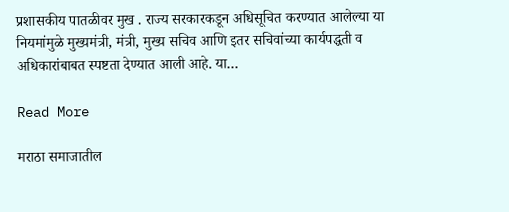प्रशासकीय पातळीवर मुख . राज्य सरकारकडून अधिसूचित करण्यात आलेल्या या नियमांमुळे मुख्यमंत्री, मंत्री, मुख्य सचिव आणि इतर सचिवांच्या कार्यपद्धती व अधिकारांबाबत स्पष्टता देण्यात आली आहे. या…

Read More

मराठा समाजातील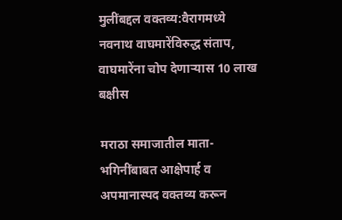मुलींबद्दल वक्तव्य:वैरागमध्ये नवनाथ वाघमारेंविरुद्ध संताप, वाघमारेंना चोप देणाऱ्यास 10 लाख बक्षीस

मराठा समाजातील माता-भगिनींबाबत आक्षेपार्ह व अपमानास्पद वक्तव्य करून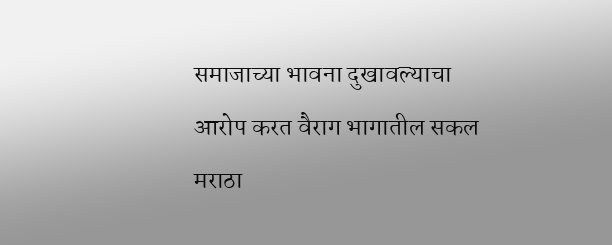समाजाच्या भावना दुखावल्याचा आरोप करत वैराग भागातील सकल मराठा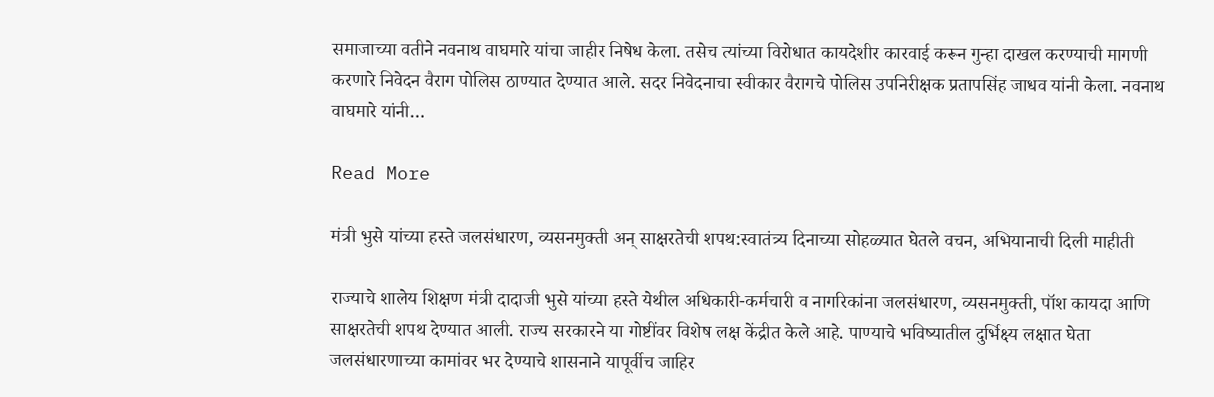समाजाच्या वतीने नवनाथ वाघमारे यांचा जाहीर निषेध केला. तसेच त्यांच्या विरोधात कायदेशीर कारवाई करून गुन्हा दाखल करण्याची मागणी करणारे निवेदन वैराग पोलिस ठाण्यात देण्यात आले. सदर निवेदनाचा स्वीकार वैरागचे पोलिस उपनिरीक्षक प्रतापसिंह जाधव यांनी केला. नवनाथ वाघमारे यांनी…

Read More

मंत्री भुसे यांच्या हस्ते जलसंधारण, व्यसनमुक्ती अन् साक्षरतेची शपथ:स्वातंत्र्य दिनाच्या सोहळ्यात घेतले वचन, अभियानाची दिली माहीती

राज्याचे शालेय शिक्षण मंत्री दादाजी भुसे यांच्या हस्ते येथील अधिकारी-कर्मचारी व नागरिकांना जलसंधारण, व्यसनमुक्ती, पॉश कायदा आणि साक्षरतेची शपथ देण्यात आली. राज्य सरकारने या गोष्टींवर विशेष लक्ष केंद्रीत केले आहे. पाण्याचे भविष्यातील दुर्भिक्ष्य लक्षात घेता जलसंधारणाच्या कामांवर भर देण्याचे शासनाने यापूर्वीच जाहिर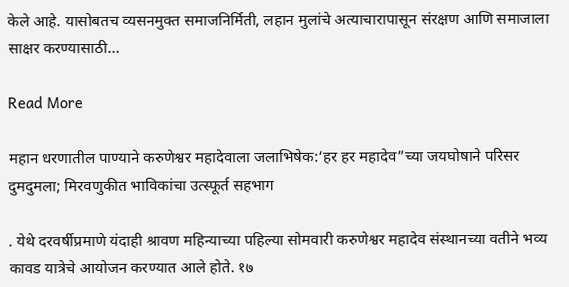केले आहे. यासोबतच व्यसनमुक्त समाजनिर्मिती, लहान मुलांचे अत्याचारापासून संरक्षण आणि समाजाला साक्षर करण्यासाठी…

Read More

महान धरणातील पाण्याने करुणेश्वर महादेवाला जलाभिषेक:‘हर हर महादेव”च्या जयघोषाने परिसर दुमदुमला; मिरवणुकीत भाविकांचा उत्स्फूर्त सहभाग

. येथे दरवर्षीप्रमाणे यंदाही श्रावण महिन्याच्या पहिल्या सोमवारी करुणेश्वर महादेव संस्थानच्या वतीने भव्य कावड यात्रेचे आयोजन करण्यात आले होते. १७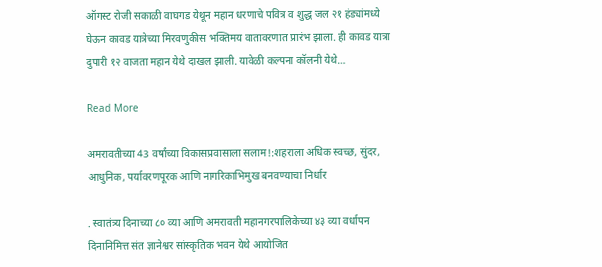ऑगस्ट रोजी सकाळी वाघगड येथून महान धरणाचे पवित्र व शुद्ध जल २१ हंड्यांमध्ये घेऊन कावड यात्रेच्या मिरवणुकीस भक्तिमय वातावरणात प्रारंभ झाला. ही कावड यात्रा दुपारी १२ वाजता महान येथे दाखल झाली. यावेळी कल्पना कॉलनी येथे…

Read More

अमरावतीच्या 43 वर्षांच्या विकासप्रवासाला सलाम!:शहराला अधिक स्वच्छ, सुंदर, आधुनिक, पर्यावरणपूरक आणि नागरिकाभिमुख बनवण्याचा निर्धार

. स्वातंत्र्य दिनाच्या ८० व्या आणि अमरावती महानगरपालिकेच्या ४३ व्या वर्धापन दिनानिमित्त संत ज्ञानेश्वर सांस्कृतिक भवन येथे आयोजित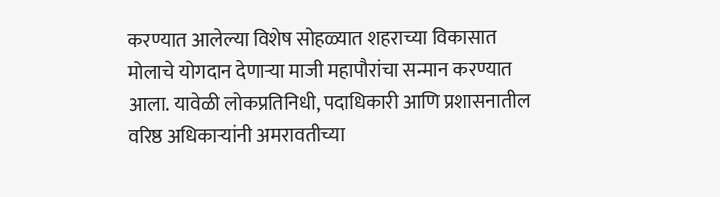करण्यात आलेल्या विशेष सोहळ्यात शहराच्या विकासात मोलाचे योगदान देणाऱ्या माजी महापौरांचा सन्मान करण्यात आला. यावेळी लोकप्रतिनिधी, पदाधिकारी आणि प्रशासनातील वरिष्ठ अधिकाऱ्यांनी अमरावतीच्या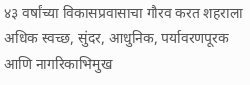४३ वर्षांच्या विकासप्रवासाचा गौरव करत शहराला अधिक स्वच्छ, सुंदर, आधुनिक, पर्यावरणपूरक आणि नागरिकाभिमुख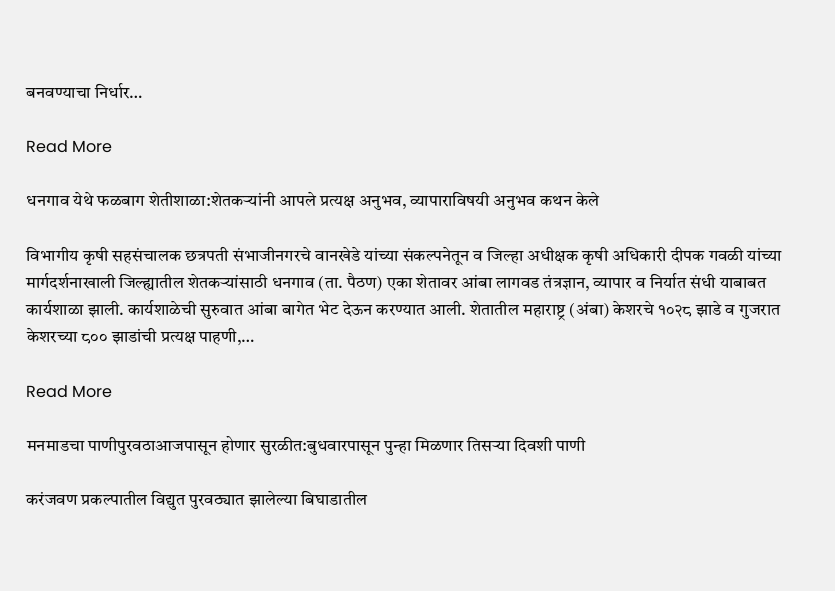बनवण्याचा निर्धार…

Read More

धनगाव येथे फळबाग शेतीशाळा:शेतकऱ्यांनी आपले प्रत्यक्ष अनुभव, व्यापाराविषयी अनुभव कथन केले

विभागीय कृषी सहसंचालक छत्रपती संभाजीनगरचे वानखेडे यांच्या संकल्पनेतून व जिल्हा अधीक्षक कृषी अधिकारी दीपक गवळी यांच्या मार्गदर्शनाखाली जिल्ह्यातील शेतकऱ्यांसाठी धनगाव (ता. पैठण) एका शेतावर आंबा लागवड तंत्रज्ञान, व्यापार व निर्यात संधी याबाबत कार्यशाळा झाली. कार्यशाळेची सुरुवात आंबा बागेत भेट देऊन करण्यात आली. शेतातील महाराष्ट्र (अंबा) केशरचे १०२८ झाडे व गुजरात केशरच्या ८०० झाडांची प्रत्यक्ष पाहणी,…

Read More

मनमाडचा पाणीपुरवठाआजपासून होणार सुरळीत:बुधवारपासून पुन्हा मिळणार तिसऱ्या दिवशी पाणी

करंजवण प्रकल्पातील विद्युत पुरवठ्यात झालेल्या बिघाडातील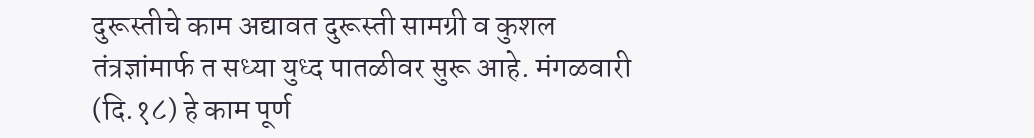दुरूस्तीचे काम अद्यावत दुरूस्ती सामग्री व कुशल तंत्रज्ञांमार्फ त सध्या युध्द पातळीवर सुरू आहे. मंगळवारी (दि.१८) हे काम पूर्ण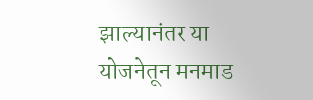झाल्यानंतर या योजनेतून मनमाड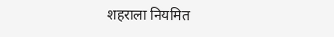शहराला नियमित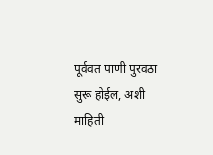पूर्ववत पाणी पुरवठा सुरू होईल, अशी माहिती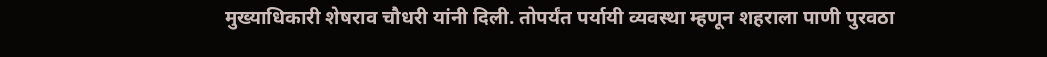मुख्याधिकारी शेषराव चौधरी यांनी दिली. तोपर्यंत पर्यायी व्यवस्था म्हणून शहराला पाणी पुरवठा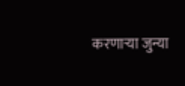करणाऱ्या जुन्या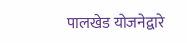पालखेड योजनेद्वारे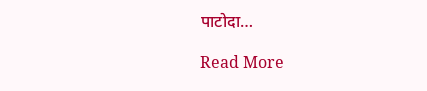पाटोदा…

Read More